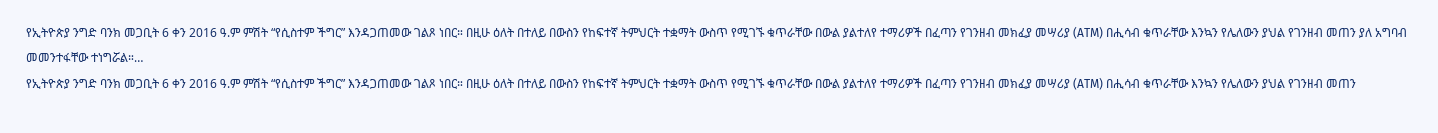የኢትዮጵያ ንግድ ባንክ መጋቢት 6 ቀን 2016 ዓ.ም ምሽት “የሲስተም ችግር” እንዳጋጠመው ገልጾ ነበር። በዚሁ ዕለት በተለይ በውስን የከፍተኛ ትምህርት ተቋማት ውስጥ የሚገኙ ቁጥራቸው በውል ያልተለየ ተማሪዎች በፈጣን የገንዘብ መክፈያ መሣሪያ (ATM) በሒሳብ ቁጥራቸው እንኳን የሌለውን ያህል የገንዘብ መጠን ያለ አግባብ መመንተፋቸው ተነግሯል።…
የኢትዮጵያ ንግድ ባንክ መጋቢት 6 ቀን 2016 ዓ.ም ምሽት “የሲስተም ችግር” እንዳጋጠመው ገልጾ ነበር። በዚሁ ዕለት በተለይ በውስን የከፍተኛ ትምህርት ተቋማት ውስጥ የሚገኙ ቁጥራቸው በውል ያልተለየ ተማሪዎች በፈጣን የገንዘብ መክፈያ መሣሪያ (ATM) በሒሳብ ቁጥራቸው እንኳን የሌለውን ያህል የገንዘብ መጠን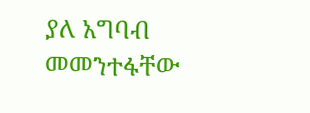ያለ አግባብ መመንተፋቸው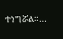ተነግሯል።…